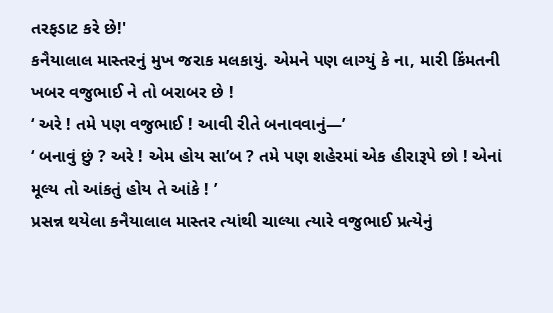તરફડાટ કરે છે!'
કનૈયાલાલ માસ્તરનું મુખ જરાક મલકાયું. એમને પણ લાગ્યું કે ના, મારી કિંમતની ખબર વજુભાઈ ને તો બરાબર છે !
‘ અરે ! તમે પણ વજુભાઈ ! આવી રીતે બનાવવાનું—’
‘ બનાવું છું ? અરે ! એમ હોય સા’બ ? તમે પણ શહેરમાં એક હીરારૂપે છો ! એનાં મૂલ્ય તો આંકતું હોય તે આંકે ! ’
પ્રસન્ન થયેલા કનૈયાલાલ માસ્તર ત્યાંથી ચાલ્યા ત્યારે વજુભાઈ પ્રત્યેનું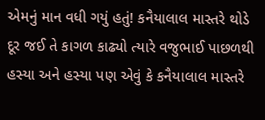એમનું માન વધી ગયું હતું! કનૈયાલાલ માસ્તરે થોડે દૂર જઈ તે કાગળ કાઢ્યો ત્યારે વજુભાઈ પાછળથી હસ્યા અને હસ્યા પણ એવું કે કનૈયાલાલ માસ્તરે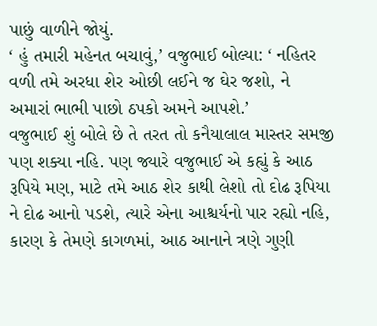પાછું વાળીને જોયું.
‘ હું તમારી મહેનત બચાવું,’ વજુભાઈ બોલ્યા: ‘ નહિતર વળી તમે અરધા શેર ઓછી લઈને જ ઘેર જશો, ને અમારાં ભાભી પાછો ઠપકો અમને આપશે.’
વજુભાઈ શું બોલે છે તે તરત તો કનૈયાલાલ માસ્તર સમજી પણ શક્યા નહિ. પણ જ્યારે વજુભાઈ એ કહ્યું કે આઠ રૂપિયે મણ, માટે તમે આઠ શેર કાથી લેશો તો દોઢ રૂપિયા ને દોઢ આનો પડશે, ત્યારે એના આશ્ચર્યનો પાર રહ્યો નહિ, કારણ કે તેમણે કાગળમાં, આઠ આનાને ત્રણે ગુણી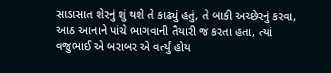સાડાસાત શેરનું શું થશે તે કાઢ્યું હતું, તે બાકી અચ્છેરનું કરવા, આઠ આનાને પાંચે ભાગવાની તૈયારી જ કરતા હતા, ત્યાં વજુભાઈ એ બરાબર એ વર્ત્યું હોય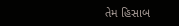તેમ હિસાબ